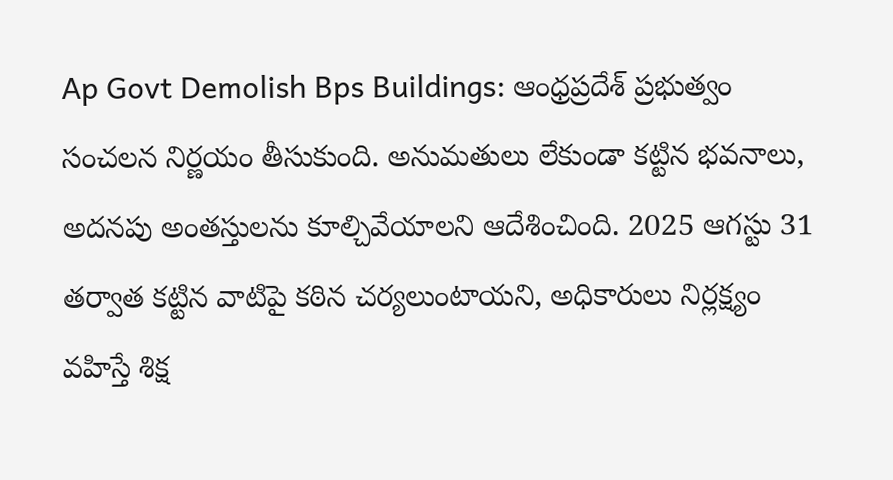Ap Govt Demolish Bps Buildings: ఆంధ్రప్రదేశ్ ప్రభుత్వం సంచలన నిర్ణయం తీసుకుంది. అనుమతులు లేకుండా కట్టిన భవనాలు, అదనపు అంతస్తులను కూల్చివేయాలని ఆదేశించింది. 2025 ఆగస్టు 31 తర్వాత కట్టిన వాటిపై కఠిన చర్యలుంటాయని, అధికారులు నిర్లక్ష్యం వహిస్తే శిక్ష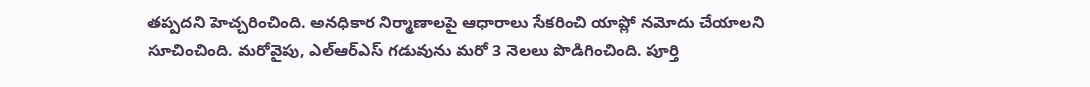తప్పదని హెచ్చరించింది. అనధికార నిర్మాణాలపై ఆధారాలు సేకరించి యాప్లో నమోదు చేయాలని సూచించింది. మరోవైపు, ఎల్ఆర్ఎస్ గడువును మరో 3 నెలలు పొడిగించింది. పూర్తి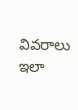వివరాలు ఇలా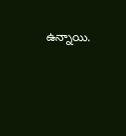ఉన్నాయి.